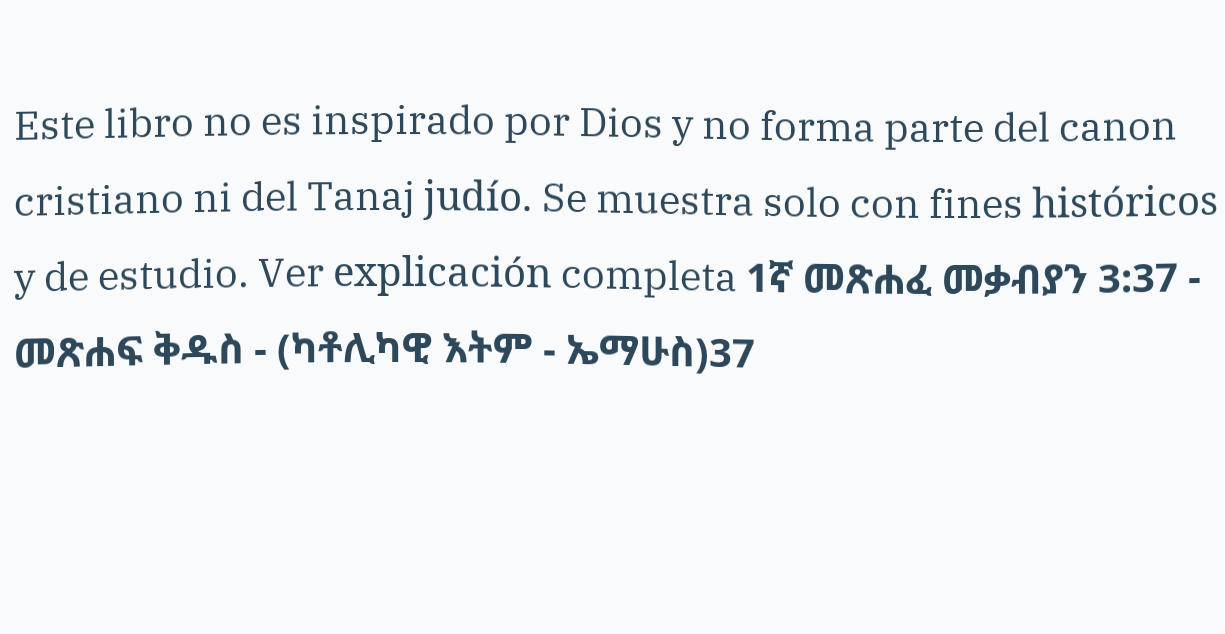Este libro no es inspirado por Dios y no forma parte del canon cristiano ni del Tanaj judío. Se muestra solo con fines históricos y de estudio. Ver explicación completa 1ኛ መጽሐፈ መቃብያን 3:37 - መጽሐፍ ቅዱስ - (ካቶሊካዊ እትም - ኤማሁስ)37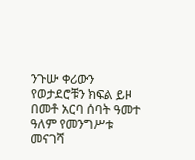ንጉሡ ቀሪውን የወታደሮቹን ክፍል ይዞ በመቶ አርባ ሰባት ዓመተ ዓለም የመንግሥቱ መናገሻ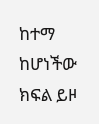ከተማ ከሆነችው ክፍል ይዞ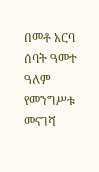በመቶ አርባ ሰባት ዓመተ ዓለም የመንግሥቱ መናገሻ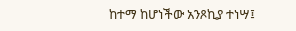ከተማ ከሆነችው አንጾኪያ ተነሣ፤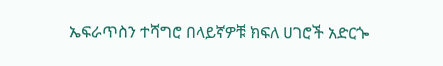ኤፍራጥስን ተሻግሮ በላይኛዎቹ ክፍለ ሀገሮች አድርጐ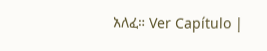አለፈ። Ver Capítulo |